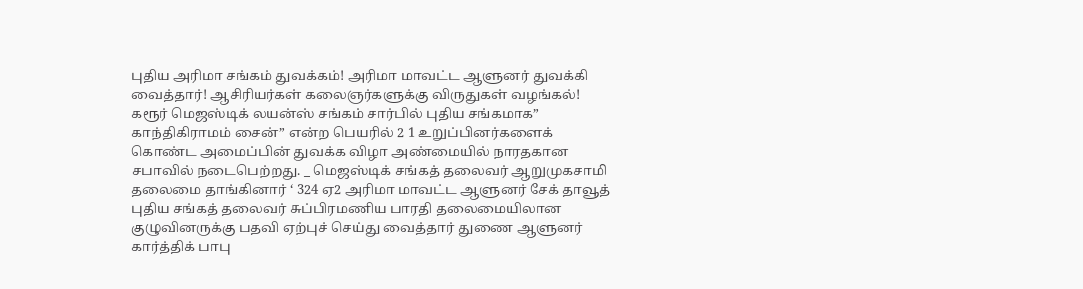புதிய அரிமா சங்கம் துவக்கம்! அரிமா மாவட்ட ஆளுனர் துவக்கி வைத்தார்! ஆசிரியர்கள் கலைஞர்களுக்கு விருதுகள் வழங்கல்! கரூர் மெஜஸ்டிக் லயன்ஸ் சங்கம் சார்பில் புதிய சங்கமாக” காந்திகிராமம் சைன்” என்ற பெயரில் 2 1 உறுப்பினர்களைக் கொண்ட அமைப்பின் துவக்க விழா அண்மையில் நாரதகான சபாவில் நடைபெற்றது. _ மெஜஸ்டிக் சங்கத் தலைவர் ஆறுமுகசாமி தலைமை தாங்கினார் ‘ 324 ஏ2 அரிமா மாவட்ட ஆளுனர் சேக் தாவூத் புதிய சங்கத் தலைவர் சுப்பிரமணிய பாரதி தலைமையிலான குழுவினருக்கு பதவி ஏற்புச் செய்து வைத்தார் துணை ஆளுனர் கார்த்திக் பாபு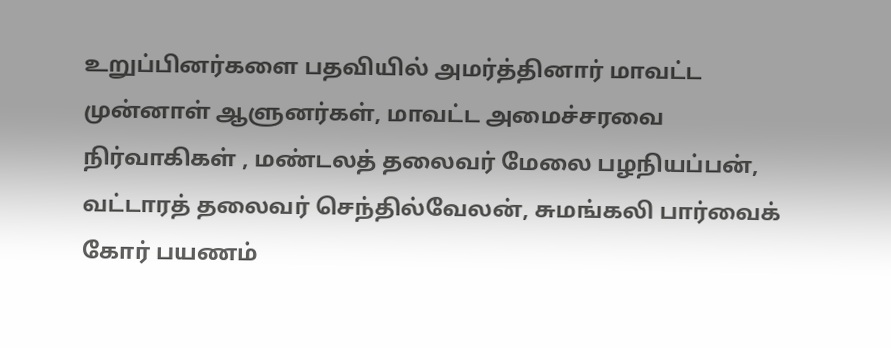உறுப்பினர்களை பதவியில் அமர்த்தினார் மாவட்ட முன்னாள் ஆளுனர்கள், மாவட்ட அமைச்சரவை நிர்வாகிகள் , மண்டலத் தலைவர் மேலை பழநியப்பன், வட்டாரத் தலைவர் செந்தில்வேலன், சுமங்கலி பார்வைக் கோர் பயணம்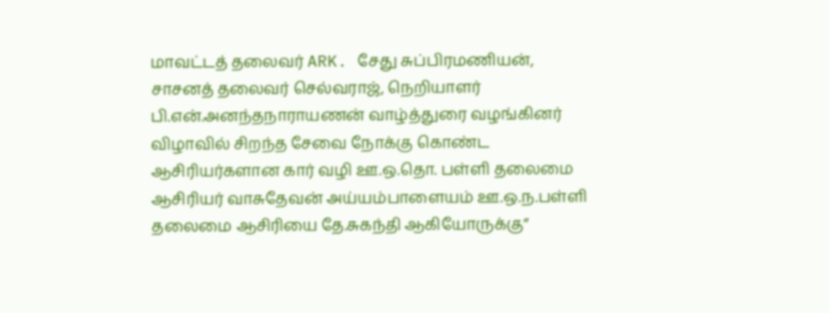மாவட்டத் தலைவர் ARK. சேது சுப்பிரமணியன், சாசனத் தலைவர் செல்வராஜ், நெறியாளர் பி.என்.அனந்தநாராயணன் வாழ்த்துரை வழங்கினர் விழாவில் சிறந்த சேவை நோக்கு கொண்ட ஆசிரியர்களான கார் வழி ஊ.ஒ.தொ. பள்ளி தலைமை ஆசிரியர் வாசுதேவன் அய்யம்பாளையம் ஊ.ஒ.ந.பள்ளி தலைமை ஆசிரியை தே.சுகந்தி ஆகியோருக்கு”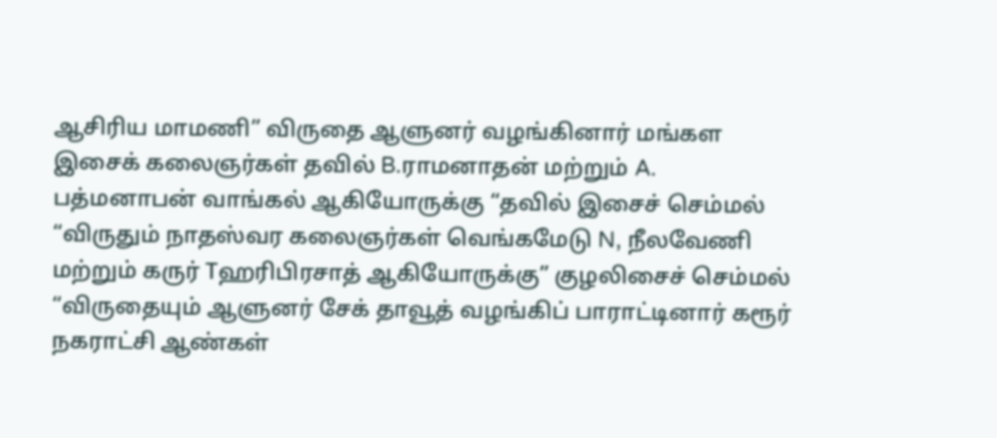ஆசிரிய மாமணி” விருதை ஆளுனர் வழங்கினார் மங்கள இசைக் கலைஞர்கள் தவில் B.ராமனாதன் மற்றும் A. பத்மனாபன் வாங்கல் ஆகியோருக்கு “தவில் இசைச் செம்மல் “விருதும் நாதஸ்வர கலைஞர்கள் வெங்கமேடு N, நீலவேணி மற்றும் கருர் Tஹரிபிரசாத் ஆகியோருக்கு” குழலிசைச் செம்மல் “விருதையும் ஆளுனர் சேக் தாவூத் வழங்கிப் பாராட்டினார் கரூர் நகராட்சி ஆண்கள்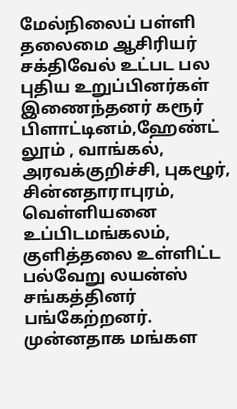மேல்நிலைப் பள்ளி தலைமை ஆசிரியர் சக்திவேல் உட்பட பல புதிய உறுப்பினர்கள் இணைந்தனர் கரூர் பிளாட்டினம்,ஹேண்ட் லூம் , வாங்கல், அரவக்குறிச்சி, புகழூர், சின்னதாராபுரம், வெள்ளியனை உப்பிடமங்கலம், குளித்தலை உள்ளிட்ட பல்வேறு லயன்ஸ் சங்கத்தினர் பங்கேற்றனர். முன்னதாக மங்கள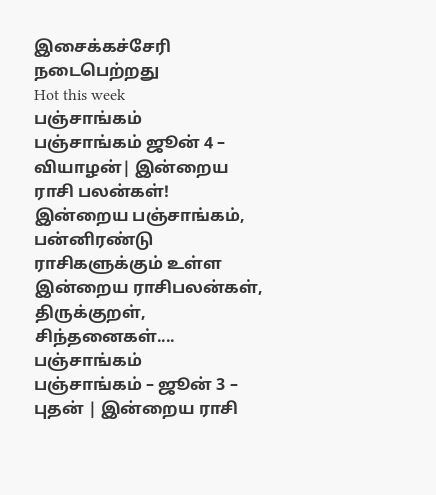இசைக்கச்சேரி நடைபெற்றது
Hot this week
பஞ்சாங்கம்
பஞ்சாங்கம் ஜூன் 4 – வியாழன்| இன்றைய ராசி பலன்கள்!
இன்றைய பஞ்சாங்கம், பன்னிரண்டு ராசிகளுக்கும் உள்ள இன்றைய ராசிபலன்கள், திருக்குறள், சிந்தனைகள்....
பஞ்சாங்கம்
பஞ்சாங்கம் – ஜூன் 3 – புதன் | இன்றைய ராசி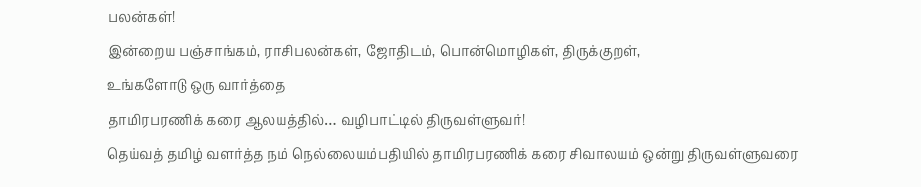பலன்கள்!
இன்றைய பஞ்சாங்கம், ராசிபலன்கள், ஜோதிடம், பொன்மொழிகள், திருக்குறள்,
உங்களோடு ஒரு வார்த்தை
தாமிரபரணிக் கரை ஆலயத்தில்… வழிபாட்டில் திருவள்ளுவர்!
தெய்வத் தமிழ் வளர்த்த நம் நெல்லையம்பதியில் தாமிரபரணிக் கரை சிவாலயம் ஒன்று திருவள்ளுவரை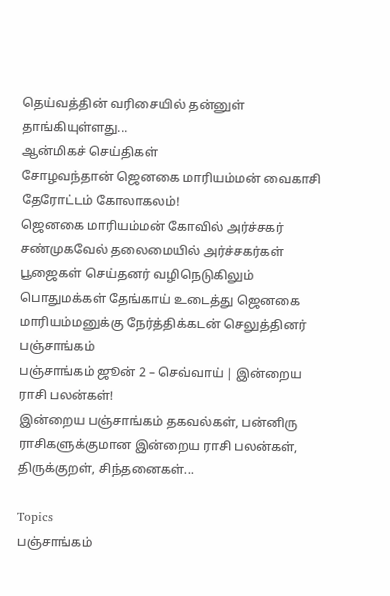தெய்வத்தின் வரிசையில் தன்னுள் தாங்கியுள்ளது...
ஆன்மிகச் செய்திகள்
சோழவந்தான் ஜெனகை மாரியம்மன் வைகாசி தேரோட்டம் கோலாகலம்!
ஜெனகை மாரியம்மன் கோவில் அர்ச்சகர் சண்முகவேல் தலைமையில் அர்ச்சகர்கள் பூஜைகள் செய்தனர் வழிநெடுகிலும் பொதுமக்கள் தேங்காய் உடைத்து ஜெனகை மாரியம்மனுக்கு நேர்த்திக்கடன் செலுத்தினர்
பஞ்சாங்கம்
பஞ்சாங்கம் ஜூன் 2 – செவ்வாய் | இன்றைய ராசி பலன்கள்!
இன்றைய பஞ்சாங்கம் தகவல்கள், பன்னிரு ராசிகளுக்குமான இன்றைய ராசி பலன்கள், திருக்குறள், சிந்தனைகள்...

Topics
பஞ்சாங்கம்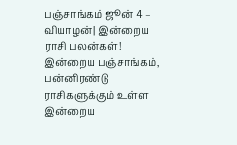பஞ்சாங்கம் ஜூன் 4 – வியாழன்| இன்றைய ராசி பலன்கள்!
இன்றைய பஞ்சாங்கம், பன்னிரண்டு ராசிகளுக்கும் உள்ள இன்றைய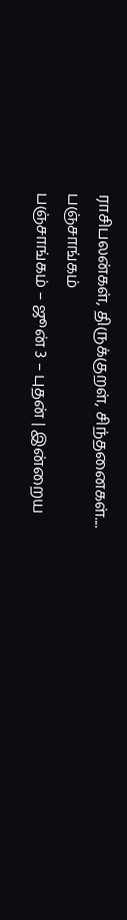ராசிபலன்கள், திருக்குறள், சிந்தனைகள்....
பஞ்சாங்கம்
பஞ்சாங்கம் – ஜூன் 3 – புதன் | இன்றைய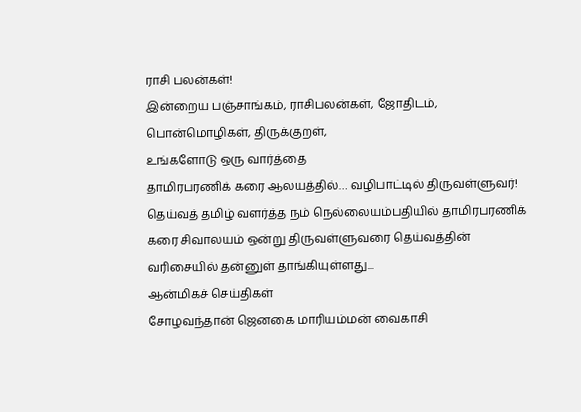ராசி பலன்கள்!
இன்றைய பஞ்சாங்கம், ராசிபலன்கள், ஜோதிடம், பொன்மொழிகள், திருக்குறள்,
உங்களோடு ஒரு வார்த்தை
தாமிரபரணிக் கரை ஆலயத்தில்… வழிபாட்டில் திருவள்ளுவர்!
தெய்வத் தமிழ் வளர்த்த நம் நெல்லையம்பதியில் தாமிரபரணிக் கரை சிவாலயம் ஒன்று திருவள்ளுவரை தெய்வத்தின் வரிசையில் தன்னுள் தாங்கியுள்ளது...
ஆன்மிகச் செய்திகள்
சோழவந்தான் ஜெனகை மாரியம்மன் வைகாசி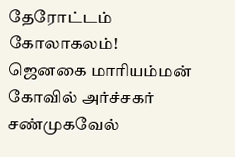தேரோட்டம் கோலாகலம்!
ஜெனகை மாரியம்மன் கோவில் அர்ச்சகர் சண்முகவேல்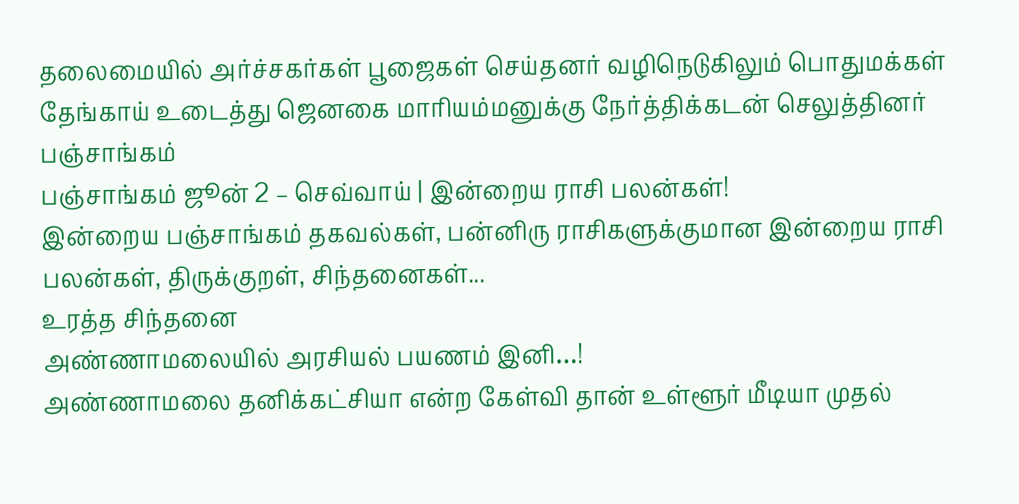தலைமையில் அர்ச்சகர்கள் பூஜைகள் செய்தனர் வழிநெடுகிலும் பொதுமக்கள் தேங்காய் உடைத்து ஜெனகை மாரியம்மனுக்கு நேர்த்திக்கடன் செலுத்தினர்
பஞ்சாங்கம்
பஞ்சாங்கம் ஜூன் 2 – செவ்வாய் | இன்றைய ராசி பலன்கள்!
இன்றைய பஞ்சாங்கம் தகவல்கள், பன்னிரு ராசிகளுக்குமான இன்றைய ராசி பலன்கள், திருக்குறள், சிந்தனைகள்...
உரத்த சிந்தனை
அண்ணாமலையில் அரசியல் பயணம் இனி…!
அண்ணாமலை தனிக்கட்சியா என்ற கேள்வி தான் உள்ளூர் மீடியா முதல்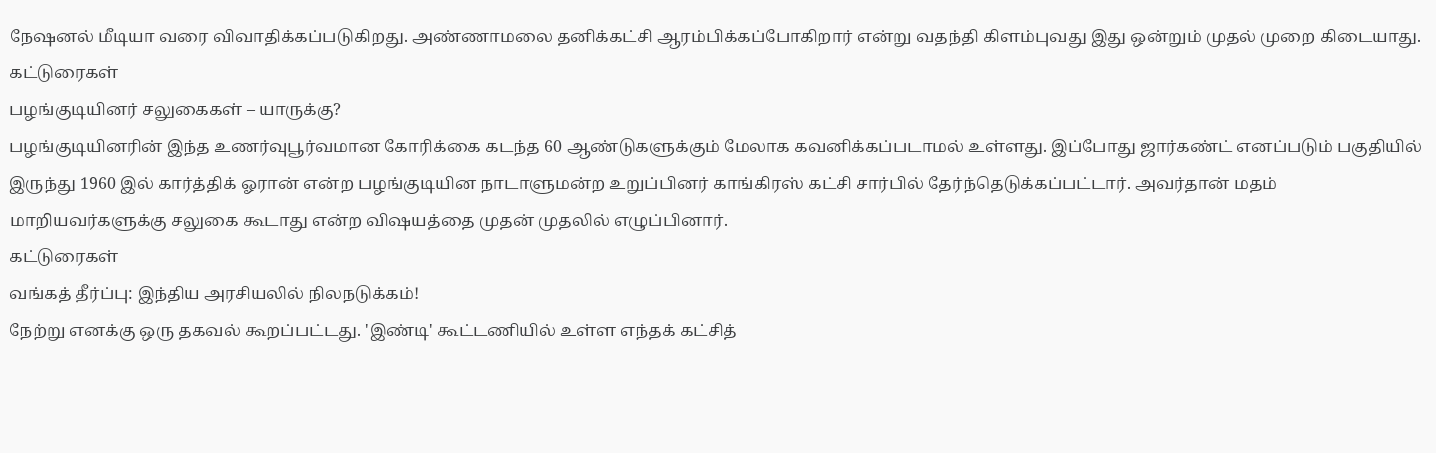நேஷனல் மீடியா வரை விவாதிக்கப்படுகிறது. அண்ணாமலை தனிக்கட்சி ஆரம்பிக்கப்போகிறார் என்று வதந்தி கிளம்புவது இது ஒன்றும் முதல் முறை கிடையாது.
கட்டுரைகள்
பழங்குடியினர் சலுகைகள் – யாருக்கு?
பழங்குடியினரின் இந்த உணர்வுபூர்வமான கோரிக்கை கடந்த 60 ஆண்டுகளுக்கும் மேலாக கவனிக்கப்படாமல் உள்ளது. இப்போது ஜார்கண்ட் எனப்படும் பகுதியில் இருந்து 1960 இல் கார்த்திக் ஓரான் என்ற பழங்குடியின நாடாளுமன்ற உறுப்பினர் காங்கிரஸ் கட்சி சார்பில் தேர்ந்தெடுக்கப்பட்டார். அவர்தான் மதம் மாறியவர்களுக்கு சலுகை கூடாது என்ற விஷயத்தை முதன் முதலில் எழுப்பினார்.
கட்டுரைகள்
வங்கத் தீர்ப்பு: இந்திய அரசியலில் நிலநடுக்கம்!
நேற்று எனக்கு ஒரு தகவல் கூறப்பட்டது. 'இண்டி' கூட்டணியில் உள்ள எந்தக் கட்சித்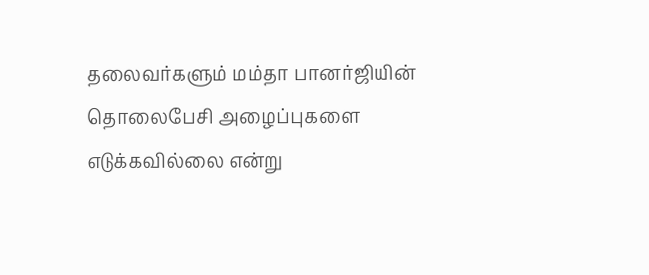தலைவர்களும் மம்தா பானர்ஜியின் தொலைபேசி அழைப்புகளை எடுக்கவில்லை என்று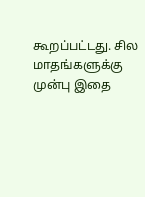கூறப்பட்டது. சில மாதங்களுக்கு முன்பு இதை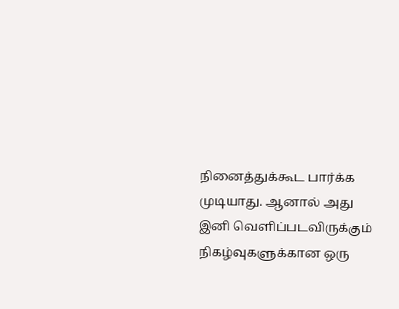நினைத்துக்கூட பார்க்க முடியாது. ஆனால் அது இனி வெளிப்படவிருக்கும் நிகழ்வுகளுக்கான ஒரு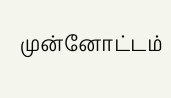முன்னோட்டம்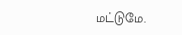மட்டுமே.